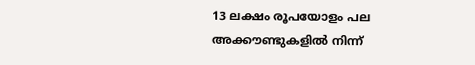13 ലക്ഷം രൂപയോളം പല അക്കൗണ്ടുകളിൽ നിന്ന്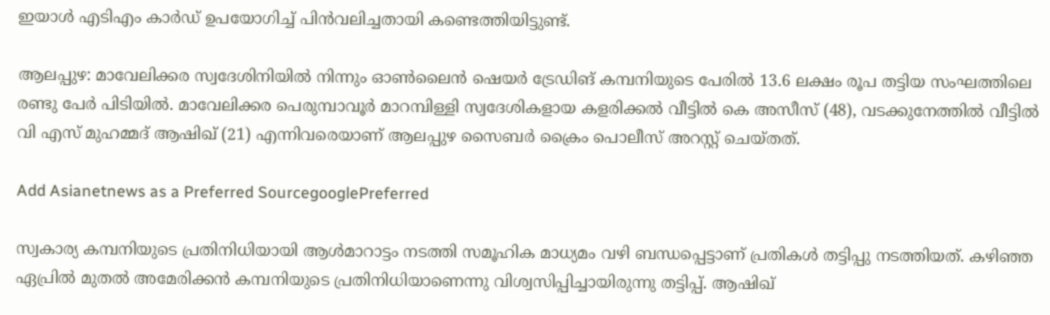ഇയാൾ എടിഎം കാർഡ് ഉപയോഗിച്ച് പിൻവലിച്ചതായി കണ്ടെത്തിയിട്ടുണ്ട്.

ആലപ്പുഴ: മാവേലിക്കര സ്വദേശിനിയിൽ നിന്നും ഓൺലൈൻ ഷെയർ ട്രേഡിങ് കമ്പനിയുടെ പേരിൽ 13.6 ലക്ഷം രൂപ തട്ടിയ സംഘത്തിലെ രണ്ടു പേർ പിടിയിൽ. മാവേലിക്കര പെരുമ്പാവൂർ മാറമ്പിള്ളി സ്വദേശികളായ കളരിക്കൽ വീട്ടിൽ കെ അസീസ് (48), വടക്കുനേത്തിൽ വീട്ടിൽ വി എസ് മുഹമ്മദ് ആഷിഖ് (21) എന്നിവരെയാണ് ആലപ്പുഴ സൈബർ ക്രൈം പൊലീസ് അറസ്റ്റ് ചെയ്തത്.

Add Asianetnews as a Preferred SourcegooglePreferred

സ്വകാര്യ കമ്പനിയുടെ പ്രതിനിധിയായി ആൾമാറാട്ടം നടത്തി സമൂഹിക മാധ്യമം വഴി ബന്ധപ്പെട്ടാണ് പ്രതികൾ തട്ടിപ്പു നടത്തിയത്. കഴിഞ്ഞ ഏപ്രിൽ മുതൽ അമേരിക്കൻ കമ്പനിയുടെ പ്രതിനിധിയാണെന്നു വിശ്വസിപ്പിച്ചായിരുന്നു തട്ടിപ്പ്. ആഷിഖ്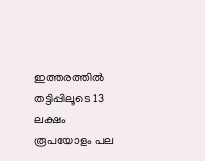ഇത്തരത്തിൽ തട്ടിപ്പിലൂടെ 13 ലക്ഷം രൂപയോളം പല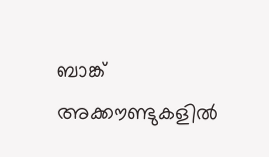ബാങ്ക് അക്കൗണ്ടുകളിൽ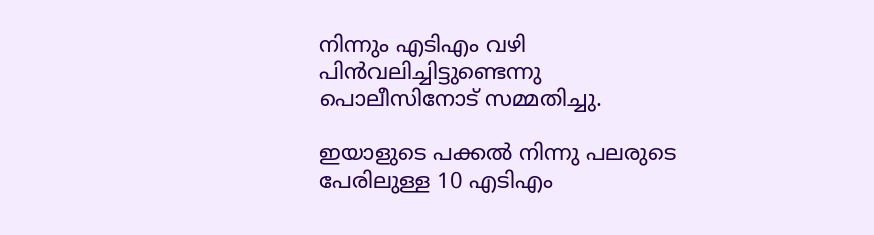നിന്നും എടിഎം വഴി പിൻവലിച്ചിട്ടുണ്ടെന്നു പൊലീസിനോട് സമ്മതിച്ചു.

ഇയാളുടെ പക്കൽ നിന്നു പലരുടെ പേരിലുള്ള 10 എടിഎം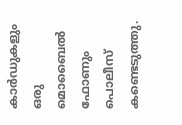കാർഡുകളും ഒരു മൊബൈൽ ഫോണും പൊലീസ് കണ്ടെടുത്തു.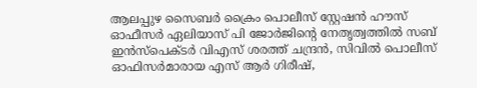ആലപ്പുഴ സൈബർ ക്രൈം പൊലീസ് സ്റ്റേഷൻ ഹൗസ് ഓഫീസർ ഏലിയാസ് പി ജോർജിന്റെ നേതൃത്വത്തിൽ സബ് ഇൻസ്പെക്ടർ വിഎസ് ശരത്ത് ചന്ദ്രൻ, സിവിൽ പൊലീസ് ഓഫിസർമാരായ എസ് ആർ ഗിരീഷ്,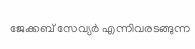ജേക്കബ് സേവ്യർ എന്നിവരടങ്ങുന്ന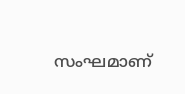സംഘമാണ്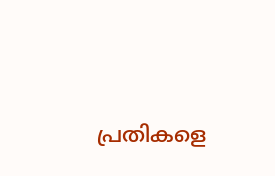പ്രതികളെ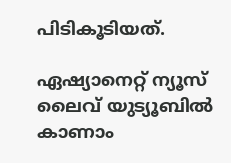പിടികൂടിയത്.

ഏഷ്യാനെറ്റ് ന്യൂസ് ലൈവ് യുട്യൂബിൽ കാണാം